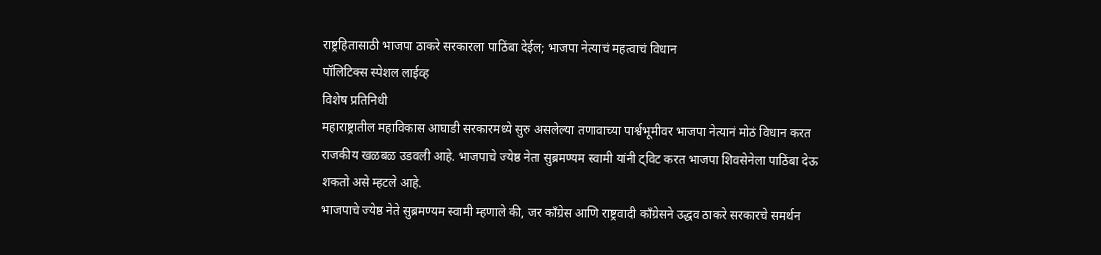राष्ट्रहितासाठी भाजपा ठाकरे सरकारला पाठिंबा देईल; भाजपा नेत्याचं महत्वाचं विधान
पॉलिटिक्स स्पेशल लाईव्ह
विशेष प्रतिनिधी
महाराष्ट्रातील महाविकास आघाडी सरकारमध्ये सुरु असलेल्या तणावाच्या पार्श्वभूमीवर भाजपा नेत्यानं मोठं विधान करत राजकीय खळबळ उडवली आहे. भाजपाचे ज्येष्ठ नेता सुब्रमण्यम स्वामी यांनी ट्विट करत भाजपा शिवसेनेला पाठिंबा देऊ शकतो असे म्हटले आहे.
भाजपाचे ज्येष्ठ नेते सुब्रमण्यम स्वामी म्हणाले की, जर काँग्रेस आणि राष्ट्रवादी काँग्रेसने उद्धव ठाकरे सरकारचे समर्थन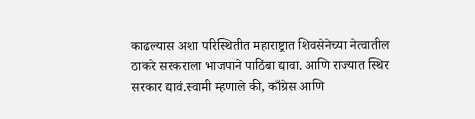काढल्यास अशा परिस्थितीत महाराष्ट्रात शिवसेनेच्या नेत्वातील ठाकरे सरकराला भाजपाने पाठिंबा द्यावा. आणि राज्यात स्थिर सरकार द्यावं.स्वामी म्हणाले की, काँग्रेस आणि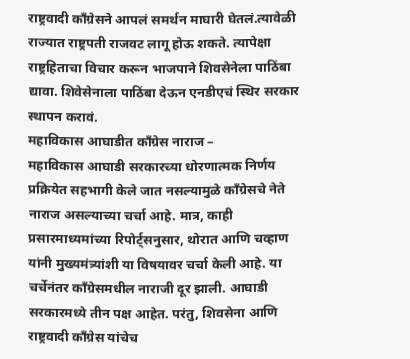राष्ट्रवादी काँग्रेसने आपलं समर्थन माघारी घेतलं.त्यावेळी राज्यात राष्ट्रपती राजवट लागू होऊ शकते. त्यापेक्षा राष्ट्रहिताचा विचार करून भाजपाने शिवसेनेला पाठिंबा द्यावा. शिवेसेनाला पाठिंबा देऊन एनडीएचं स्थिर सरकार स्थापन करावं.
महाविकास आघाडीत काँग्रेस नाराज –
महाविकास आघाडी सरकारच्या धोरणात्मक निर्णय प्रक्रियेत सहभागी केले जात नसल्यामुळे काँग्रेसचे नेते नाराज असल्याच्या चर्चा आहे. मात्र, काही प्रसारमाध्यमांच्या रिपोर्ट्सनुसार, थोरात आणि चव्हाण यांनी मुख्यमंत्र्यांशी या विषयावर चर्चा केली आहे. या चर्चेनंतर काँग्रेसमधील नाराजी दूर झाली. आघाडी सरकारमध्ये तीन पक्ष आहेत. परंतु, शिवसेना आणि राष्ट्रवादी काँग्रेस यांचेच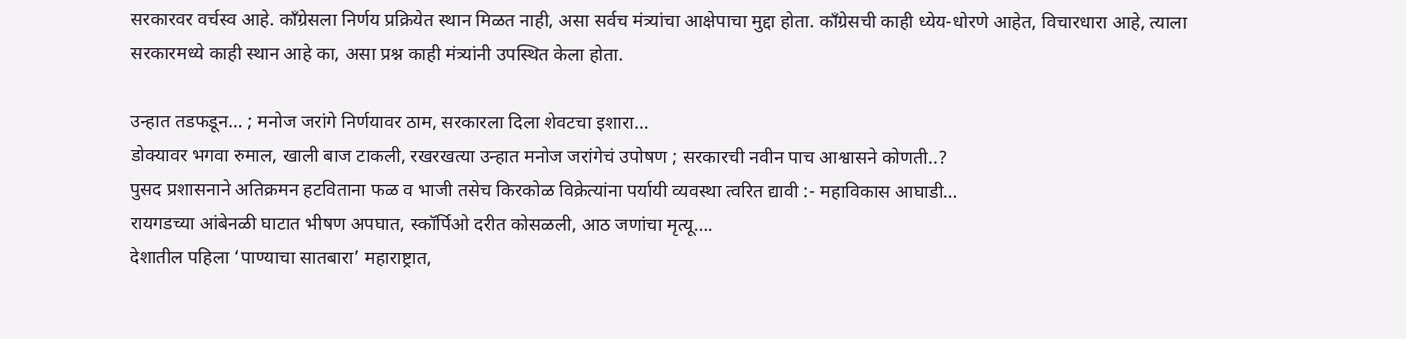सरकारवर वर्चस्व आहे. काँग्रेसला निर्णय प्रक्रियेत स्थान मिळत नाही, असा सर्वच मंत्र्यांचा आक्षेपाचा मुद्दा होता. काँग्रेसची काही ध्येय-धोरणे आहेत, विचारधारा आहे, त्याला सरकारमध्ये काही स्थान आहे का, असा प्रश्न काही मंत्र्यांनी उपस्थित केला होता.

उन्हात तडफडून… ; मनोज जरांगे निर्णयावर ठाम, सरकारला दिला शेवटचा इशारा…
डोक्यावर भगवा रुमाल, खाली बाज टाकली, रखरखत्या उन्हात मनोज जरांगेचं उपोषण ; सरकारची नवीन पाच आश्वासने कोणती..?
पुसद प्रशासनाने अतिक्रमन हटविताना फळ व भाजी तसेच किरकोळ विक्रेत्यांना पर्यायी व्यवस्था त्वरित द्यावी :- महाविकास आघाडी…
रायगडच्या आंबेनळी घाटात भीषण अपघात, स्कॉर्पिओ दरीत कोसळली, आठ जणांचा मृत्यू….
देशातील पहिला ‘पाण्याचा सातबारा’ महाराष्ट्रात,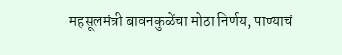महसूलमंत्री बावनकुळेंचा मोठा निर्णय, पाण्याचं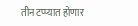तीन टप्प्यात होणार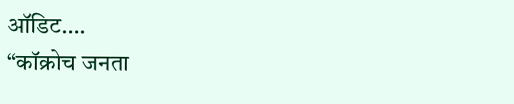ऑडिट….
“कॉक्रोच जनता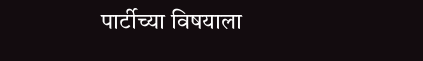पार्टीच्या विषयाला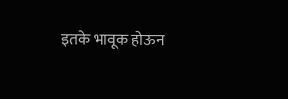इतके भावूक होऊन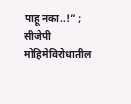पाहू नका..!” ; सीजेपी मोहिमेविरोधातील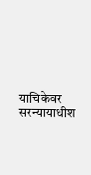याचिकेवर सरन्यायाधीश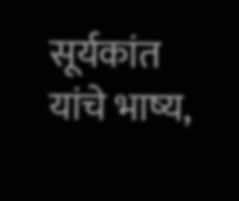सूर्यकांत यांचे भाष्य,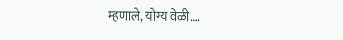म्हणाले, योग्य वेळी….